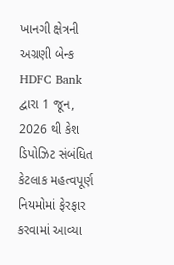ખાનગી ક્ષેત્રની અગ્રણી બેન્ક HDFC Bank દ્વારા 1 જૂન, 2026 થી કેશ ડિપોઝિટ સંબંધિત કેટલાક મહત્વપૂર્ણ નિયમોમાં ફેરફાર કરવામાં આવ્યા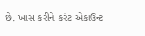છે. ખાસ કરીને કરંટ એકાઉન્ટ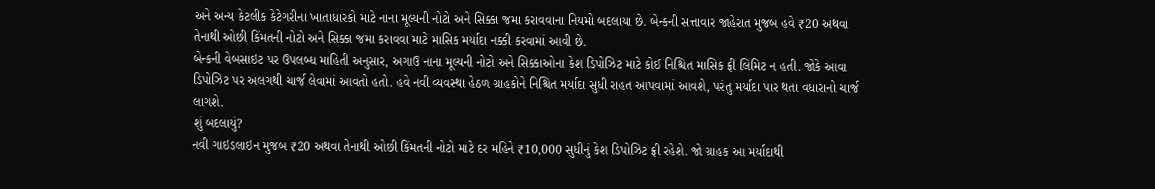અને અન્ય કેટલીક કેટેગરીના ખાતાધારકો માટે નાના મૂલ્યની નોટો અને સિક્કા જમા કરાવવાના નિયમો બદલાયા છે. બેન્કની સત્તાવાર જાહેરાત મુજબ હવે ₹20 અથવા તેનાથી ઓછી કિંમતની નોટો અને સિક્કા જમા કરાવવા માટે માસિક મર્યાદા નક્કી કરવામાં આવી છે.
બેન્કની વેબસાઇટ પર ઉપલબ્ધ માહિતી અનુસાર, અગાઉ નાના મૂલ્યની નોટો અને સિક્કાઓના કેશ ડિપોઝિટ માટે કોઈ નિશ્ચિત માસિક ફ્રી લિમિટ ન હતી. જોકે આવા ડિપોઝિટ પર અલગથી ચાર્જ લેવામાં આવતો હતો. હવે નવી વ્યવસ્થા હેઠળ ગ્રાહકોને નિશ્ચિત મર્યાદા સુધી રાહત આપવામાં આવશે, પરંતુ મર્યાદા પાર થતા વધારાનો ચાર્જ લાગશે.
શું બદલાયું?
નવી ગાઇડલાઇન મુજબ ₹20 અથવા તેનાથી ઓછી કિંમતની નોટો માટે દર મહિને ₹10,000 સુધીનું કેશ ડિપોઝિટ ફ્રી રહેશે. જો ગ્રાહક આ મર્યાદાથી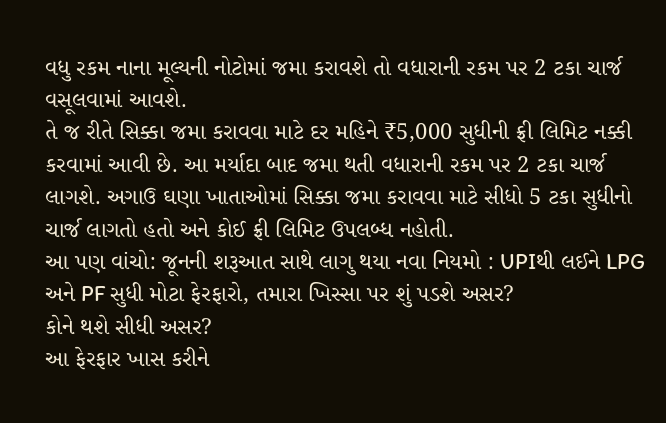વધુ રકમ નાના મૂલ્યની નોટોમાં જમા કરાવશે તો વધારાની રકમ પર 2 ટકા ચાર્જ વસૂલવામાં આવશે.
તે જ રીતે સિક્કા જમા કરાવવા માટે દર મહિને ₹5,000 સુધીની ફ્રી લિમિટ નક્કી કરવામાં આવી છે. આ મર્યાદા બાદ જમા થતી વધારાની રકમ પર 2 ટકા ચાર્જ લાગશે. અગાઉ ઘણા ખાતાઓમાં સિક્કા જમા કરાવવા માટે સીધો 5 ટકા સુધીનો ચાર્જ લાગતો હતો અને કોઈ ફ્રી લિમિટ ઉપલબ્ધ નહોતી.
આ પણ વાંચો: જૂનની શરૂઆત સાથે લાગુ થયા નવા નિયમો : UPIથી લઈને LPG અને PF સુધી મોટા ફેરફારો, તમારા ખિસ્સા પર શું પડશે અસર?
કોને થશે સીધી અસર?
આ ફેરફાર ખાસ કરીને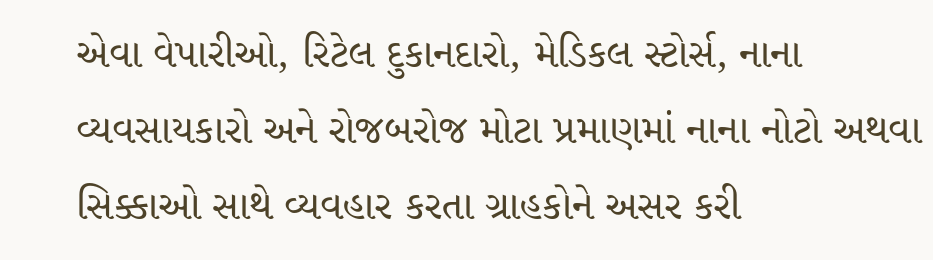એવા વેપારીઓ, રિટેલ દુકાનદારો, મેડિકલ સ્ટોર્સ, નાના વ્યવસાયકારો અને રોજબરોજ મોટા પ્રમાણમાં નાના નોટો અથવા સિક્કાઓ સાથે વ્યવહાર કરતા ગ્રાહકોને અસર કરી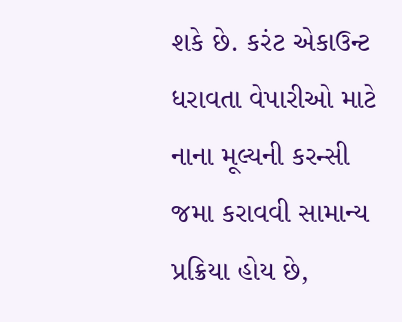શકે છે. કરંટ એકાઉન્ટ ધરાવતા વેપારીઓ માટે નાના મૂલ્યની કરન્સી જમા કરાવવી સામાન્ય પ્રક્રિયા હોય છે,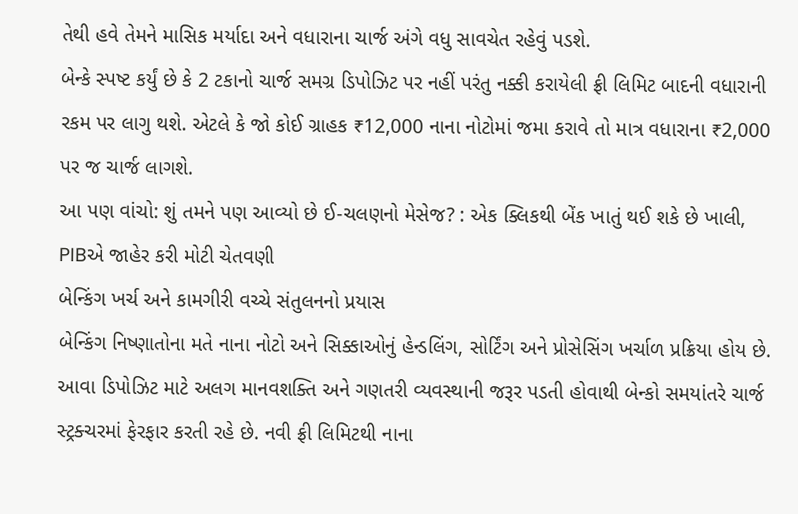તેથી હવે તેમને માસિક મર્યાદા અને વધારાના ચાર્જ અંગે વધુ સાવચેત રહેવું પડશે.
બેન્કે સ્પષ્ટ કર્યું છે કે 2 ટકાનો ચાર્જ સમગ્ર ડિપોઝિટ પર નહીં પરંતુ નક્કી કરાયેલી ફ્રી લિમિટ બાદની વધારાની રકમ પર લાગુ થશે. એટલે કે જો કોઈ ગ્રાહક ₹12,000 નાના નોટોમાં જમા કરાવે તો માત્ર વધારાના ₹2,000 પર જ ચાર્જ લાગશે.
આ પણ વાંચો: શું તમને પણ આવ્યો છે ઈ-ચલણનો મેસેજ? : એક ક્લિકથી બેંક ખાતું થઈ શકે છે ખાલી, PIBએ જાહેર કરી મોટી ચેતવણી
બેન્કિંગ ખર્ચ અને કામગીરી વચ્ચે સંતુલનનો પ્રયાસ
બેન્કિંગ નિષ્ણાતોના મતે નાના નોટો અને સિક્કાઓનું હેન્ડલિંગ, સોર્ટિંગ અને પ્રોસેસિંગ ખર્ચાળ પ્રક્રિયા હોય છે. આવા ડિપોઝિટ માટે અલગ માનવશક્તિ અને ગણતરી વ્યવસ્થાની જરૂર પડતી હોવાથી બેન્કો સમયાંતરે ચાર્જ સ્ટ્રક્ચરમાં ફેરફાર કરતી રહે છે. નવી ફ્રી લિમિટથી નાના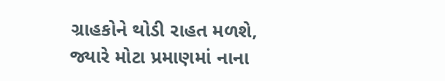ગ્રાહકોને થોડી રાહત મળશે, જ્યારે મોટા પ્રમાણમાં નાના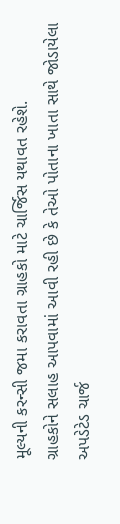મૂલ્યની કરન્સી જમા કરાવતા ગ્રાહકો માટે ચાર્જિસ યથાવત રહેશે.
ગ્રાહકોને સલાહ આપવામાં આવી રહી છે કે તેઓ પોતાના ખાતા સાથે જોડાયેલા અપડેટેડ ચાર્જ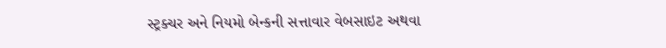સ્ટ્રક્ચર અને નિયમો બેન્કની સત્તાવાર વેબસાઇટ અથવા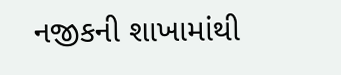નજીકની શાખામાંથી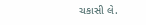ચકાસી લે.